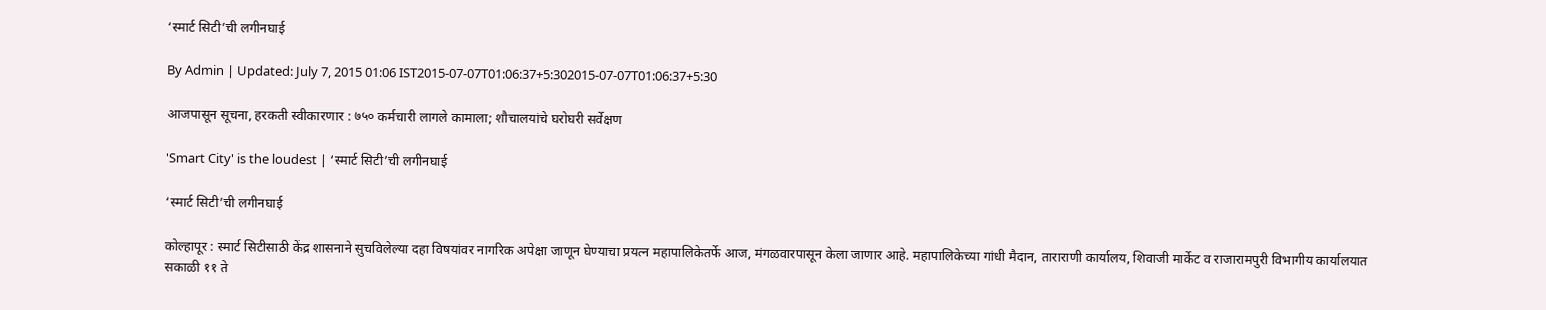‘स्मार्ट सिटी’ची लगीनघाई

By Admin | Updated: July 7, 2015 01:06 IST2015-07-07T01:06:37+5:302015-07-07T01:06:37+5:30

आजपासून सूचना, हरकती स्वीकारणार : ७५० कर्मचारी लागले कामाला; शौचालयांचे घरोघरी सर्वेक्षण

'Smart City' is the loudest | ‘स्मार्ट सिटी’ची लगीनघाई

‘स्मार्ट सिटी’ची लगीनघाई

कोल्हापूर : स्मार्ट सिटीसाठी केंद्र शासनाने सुचविलेल्या दहा विषयांवर नागरिक अपेक्षा जाणून घेण्याचा प्रयत्न महापालिकेतर्फे आज, मंगळवारपासून केला जाणार आहे. महापालिकेच्या गांधी मैदान, ताराराणी कार्यालय, शिवाजी मार्केट व राजारामपुरी विभागीय कार्यालयात सकाळी ११ ते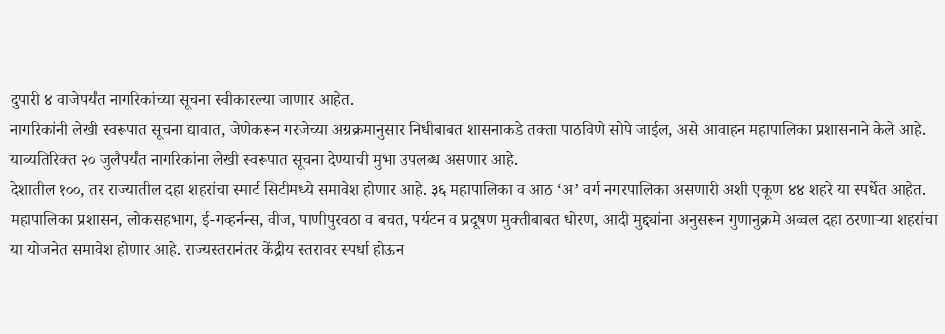दुपारी ४ वाजेपर्यंत नागरिकांच्या सूचना स्वीकारल्या जाणार आहेत.
नागरिकांनी लेखी स्वरूपात सूचना द्यावात, जेणेकरून गरजेच्या अग्रक्रमानुसार निधीबाबत शासनाकडे तक्ता पाठविणे सोपे जाईल, असे आवाहन महापालिका प्रशासनाने केले आहे. याव्यतिरिक्त २० जुलैपर्यंत नागरिकांना लेखी स्वरूपात सूचना देण्याची मुभा उपलब्ध असणार आहे.
देशातील १००, तर राज्यातील दहा शहरांचा स्मार्ट सिटीमध्ये समावेश होणार आहे. ३६ महापालिका व आठ ‘अ’ वर्ग नगरपालिका असणारी अशी एकूण ४४ शहरे या स्पर्धेत आहेत. महापालिका प्रशासन, लोकसहभाग, ई-गव्हर्नन्स, वीज, पाणीपुरवठा व बचत, पर्यटन व प्रदूषण मुक्तीबाबत धोरण, आदी मुद्द्यांना अनुसरून गुणानुक्रमे अव्वल दहा ठरणाऱ्या शहरांचा या योजनेत समावेश होणार आहे. राज्यस्तरानंतर केंद्रीय स्तरावर स्पर्धा होऊन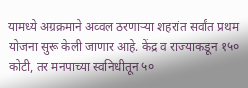यामध्ये अग्रक्रमाने अव्वल ठरणाऱ्या शहरांत सर्वांत प्रथम योजना सुरू केली जाणार आहे. केंद्र व राज्याकडून १५० कोटी, तर मनपाच्या स्वनिधीतून ५०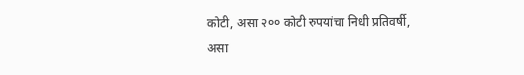कोटी, असा २०० कोटी रुपयांचा निधी प्रतिवर्षी, असा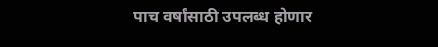पाच वर्षांसाठी उपलब्ध होणार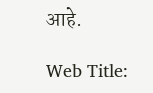आहे.

Web Title: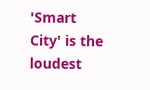'Smart City' is the loudest